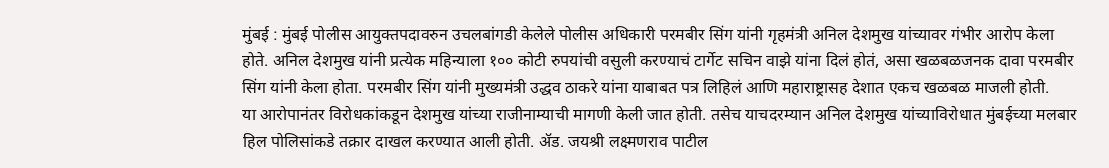मुंबई : मुंबई पोलीस आयुक्तपदावरुन उचलबांगडी केलेले पोलीस अधिकारी परमबीर सिंग यांनी गृहमंत्री अनिल देशमुख यांच्यावर गंभीर आरोप केला होते. अनिल देशमुख यांनी प्रत्येक महिन्याला १०० कोटी रुपयांची वसुली करण्याचं टार्गेट सचिन वाझे यांना दिलं होतं, असा खळबळजनक दावा परमबीर सिंग यांनी केला होता. परमबीर सिंग यांनी मुख्यमंत्री उद्धव ठाकरे यांना याबाबत पत्र लिहिलं आणि महाराष्ट्रासह देशात एकच खळबळ माजली होती.
या आरोपानंतर विरोधकांकडून देशमुख यांच्या राजीनाम्याची मागणी केली जात होती. तसेच याचदरम्यान अनिल देशमुख यांच्याविरोधात मुंबईच्या मलबार हिल पोलिसांकडे तक्रार दाखल करण्यात आली होती. ॲड. जयश्री लक्ष्मणराव पाटील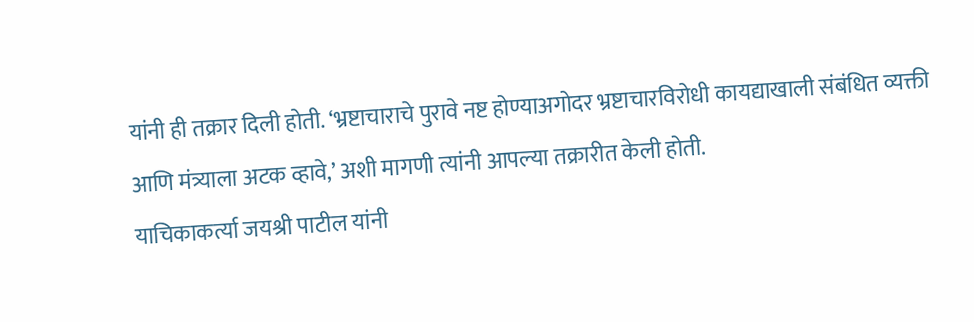यांनी ही तक्रार दिली होती. ‘भ्रष्टाचाराचे पुरावे नष्ट होण्याअगोदर भ्रष्टाचारविरोधी कायद्याखाली संबंधित व्यक्ती आणि मंत्र्याला अटक व्हावे,’ अशी मागणी त्यांनी आपल्या तक्रारीत केली होती.
याचिकाकर्त्या जयश्री पाटील यांनी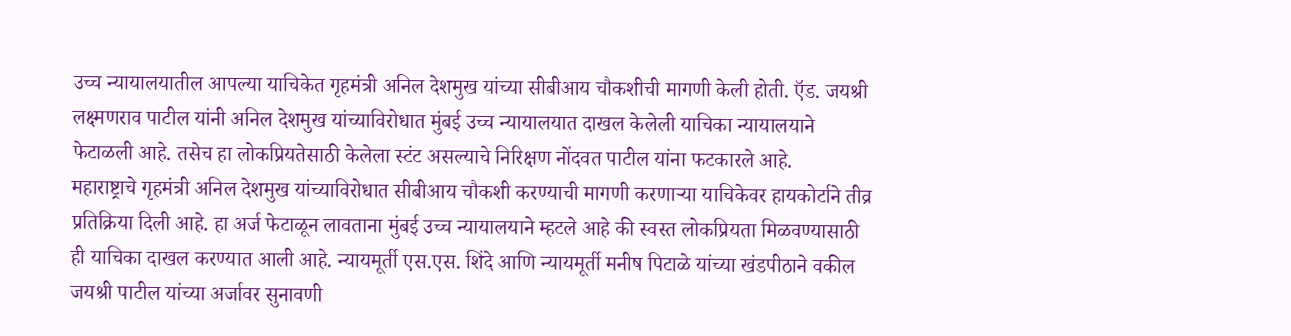उच्च न्यायालयातील आपल्या याचिकेत गृहमंत्री अनिल देशमुख यांच्या सीबीआय चौकशीची मागणी केली होती. ऍड. जयश्री लक्ष्मणराव पाटील यांनी अनिल देशमुख यांच्याविरोधात मुंबई उच्च न्यायालयात दाखल केलेली याचिका न्यायालयाने फेटाळली आहे. तसेच हा लोकप्रियतेसाठी केलेला स्टंट असल्याचे निरिक्षण नोंदवत पाटील यांना फटकारले आहे.
महाराष्ट्राचे गृहमंत्री अनिल देशमुख यांच्याविरोधात सीबीआय चौकशी करण्याची मागणी करणाऱ्या याचिकेवर हायकोर्टाने तीव्र प्रतिक्रिया दिली आहे. हा अर्ज फेटाळून लावताना मुंबई उच्च न्यायालयाने म्हटले आहे की स्वस्त लोकप्रियता मिळवण्यासाठी ही याचिका दाखल करण्यात आली आहे. न्यायमूर्ती एस.एस. शिंदे आणि न्यायमूर्ती मनीष पिटाळे यांच्या खंडपीठाने वकील जयश्री पाटील यांच्या अर्जावर सुनावणी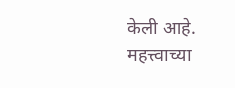केली आहे.
महत्त्वाच्या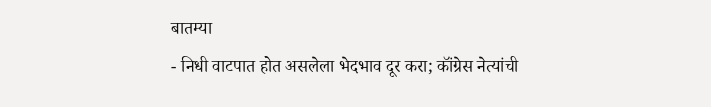बातम्या
- निधी वाटपात होत असलेला भेदभाव दूर करा; कॉंग्रेस नेत्यांची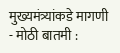मुख्यमंत्र्यांकडे मागणी
- मोठी बातमी :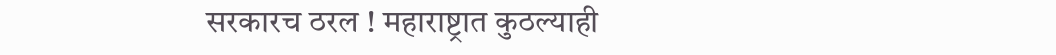सरकारच ठरल ! महाराष्ट्रात कुठल्याही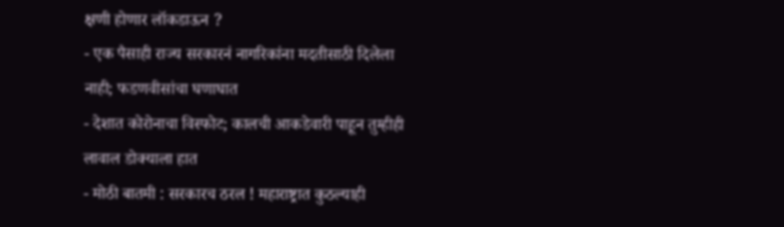क्षणी होणार लॉकडाऊन ?
- एक पैसाही राज्य सरकारनं नागरिकांना मदतीसाठी दिलेला नाही; फडणवीसांचा घणाघात
- देशात कोरोनाचा विस्फोट; कालची आकडेवारी पाहून तुम्हीही लावाल डोक्याला हात
- मोठी बातमी : सरकारच ठरल ! महाराष्ट्रात कुठल्याही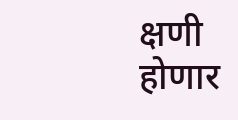क्षणी होणार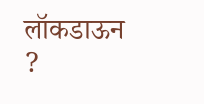लॉकडाऊन ?